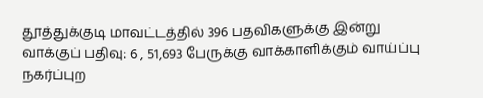தூத்துக்குடி மாவட்டத்தில் 396 பதவிகளுக்கு இன்று வாக்குப் பதிவு: 6 , 51,693 பேருக்கு வாக்காளிக்கும் வாய்ப்பு
நகர்ப்புற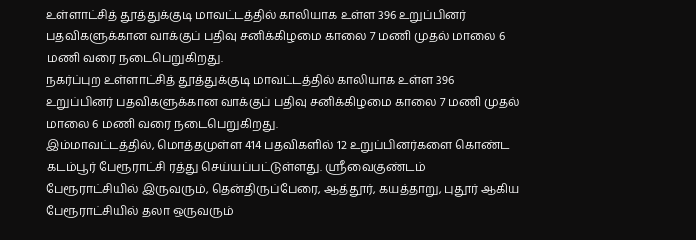உள்ளாட்சித் தூத்துக்குடி மாவட்டத்தில் காலியாக உள்ள 396 உறுப்பினர் பதவிகளுக்கான வாக்குப் பதிவு சனிக்கிழமை காலை 7 மணி முதல் மாலை 6 மணி வரை நடைபெறுகிறது.
நகர்ப்புற உள்ளாட்சித் தூத்துக்குடி மாவட்டத்தில் காலியாக உள்ள 396 உறுப்பினர் பதவிகளுக்கான வாக்குப் பதிவு சனிக்கிழமை காலை 7 மணி முதல் மாலை 6 மணி வரை நடைபெறுகிறது.
இம்மாவட்டத்தில், மொத்தமுள்ள 414 பதவிகளில் 12 உறுப்பினர்களை கொண்ட கடம்பூர் பேரூராட்சி ரத்து செய்யப்பட்டுள்ளது. ஸ்ரீவைகுண்டம் பேரூராட்சியில் இருவரும், தென்திருப்பேரை, ஆத்தூர், கயத்தாறு, புதூர் ஆகிய பேரூராட்சியில் தலா ஒருவரும்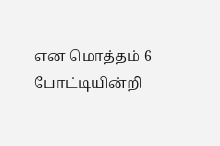என மொத்தம் 6 போட்டியின்றி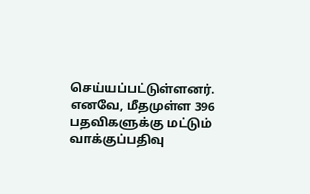செய்யப்பட்டுள்ளனர். எனவே, மீதமுள்ள 396 பதவிகளுக்கு மட்டும் வாக்குப்பதிவு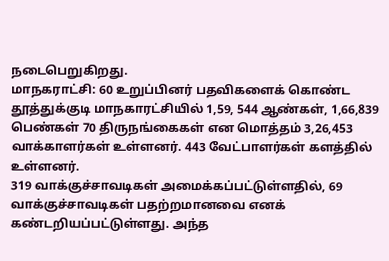நடைபெறுகிறது.
மாநகராட்சி: 60 உறுப்பினர் பதவிகளைக் கொண்ட தூத்துக்குடி மாநகாரட்சியில் 1,59, 544 ஆண்கள், 1,66,839 பெண்கள் 70 திருநங்கைகள் என மொத்தம் 3,26,453 வாக்காளர்கள் உள்ளனர். 443 வேட்பாளர்கள் களத்தில் உள்ளனர்.
319 வாக்குச்சாவடிகள் அமைக்கப்பட்டுள்ளதில், 69 வாக்குச்சாவடிகள் பதற்றமானவை எனக் கண்டறியப்பட்டுள்ளது. அந்த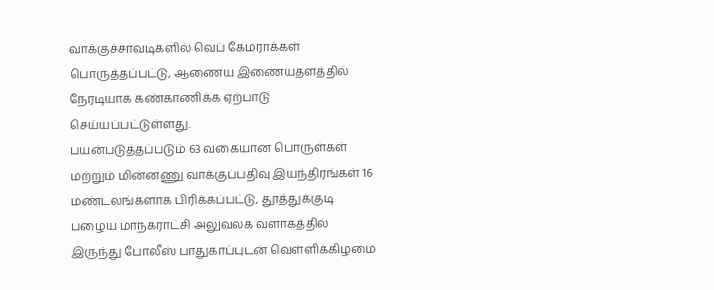வாக்குச்சாவடிகளில் வெப் கேமராக்கள் பொருத்தப்பட்டு, ஆணைய இணையதளத்தில் நேரடியாக கண்காணிக்க ஏற்பாடு செய்யப்பட்டுள்ளது.
பயன்படுத்தப்படும் 63 வகையான பொருள்கள் மற்றும் மின்னணு வாக்குப்பதிவு இயந்திரங்கள் 16 மண்டலங்களாக பிரிக்கப்பட்டு, தூத்துக்குடி பழைய மாநகராட்சி அலுவலக வளாகத்தில் இருந்து போலீஸ் பாதுகாப்புடன் வெள்ளிக்கிழமை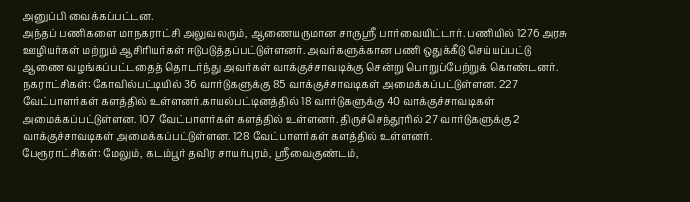அனுப்பி வைக்கப்பட்டன.
அந்தப் பணிகளை மாநகராட்சி அலுவலரும், ஆணையருமான சாருஸ்ரீ பார்வையிட்டார். பணியில் 1276 அரசு ஊழியர்கள் மற்றும் ஆசிரியர்கள் ஈடுபடுத்தப்பட்டுள்ளனர். அவர்களுக்கான பணி ஒதுக்கீடு செய்யப்பட்டு ஆணை வழங்கப்பட்டதைத் தொடர்ந்து அவர்கள் வாக்குச்சாவடிக்கு சென்று பொறுப்பேற்றுக் கொண்டனர்.
நகராட்சிகள்: கோவில்பட்டியில் 36 வார்டுகளுக்கு 85 வாக்குச்சாவடிகள் அமைக்கப்பட்டுள்ளன. 227 வேட்பாளர்கள் களத்தில் உள்ளனர்.காயல்பட்டினத்தில் 18 வார்டுகளுக்கு 40 வாக்குச்சாவடிகள் அமைக்கப்பட்டுள்ளன. 107 வேட்பாளர்கள் களத்தில் உள்ளனர். திருச்செந்தூரில் 27 வார்டுகளுக்கு 2 வாக்குச்சாவடிகள் அமைக்கப்பட்டுள்ளன. 128 வேட்பாளர்கள் களத்தில் உள்ளனர்.
பேரூராட்சிகள்: மேலும், கடம்பூர் தவிர சாயர்புரம், ஸ்ரீவைகுண்டம்,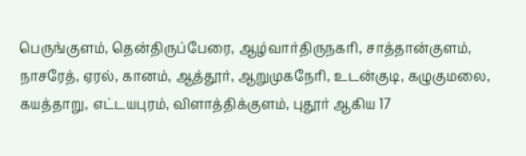பெருங்குளம், தென்திருப்பேரை, ஆழ்வார்திருநகரி, சாத்தான்குளம், நாசரேத், ஏரல், கானம், ஆத்தூர், ஆறுமுகநேரி, உடன்குடி, கழுகுமலை, கயத்தாறு, எட்டயபுரம், விளாத்திக்குளம், புதூர் ஆகிய 17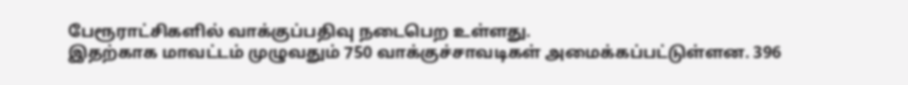பேரூராட்சிகளில் வாக்குப்பதிவு நடைபெற உள்ளது.
இதற்காக மாவட்டம் முழுவதும் 750 வாக்குச்சாவடிகள் அமைக்கப்பட்டுள்ளன. 396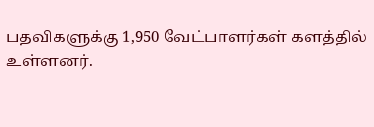பதவிகளுக்கு 1,950 வேட்பாளர்கள் களத்தில் உள்ளனர்.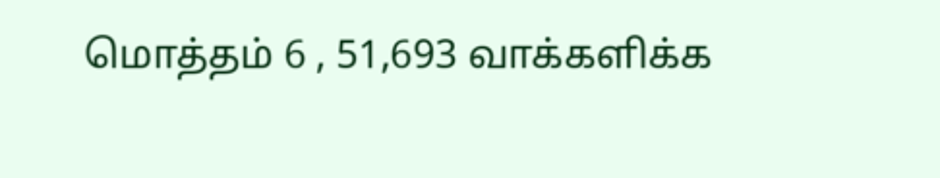மொத்தம் 6 , 51,693 வாக்களிக்க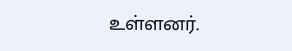உள்ளனர்.